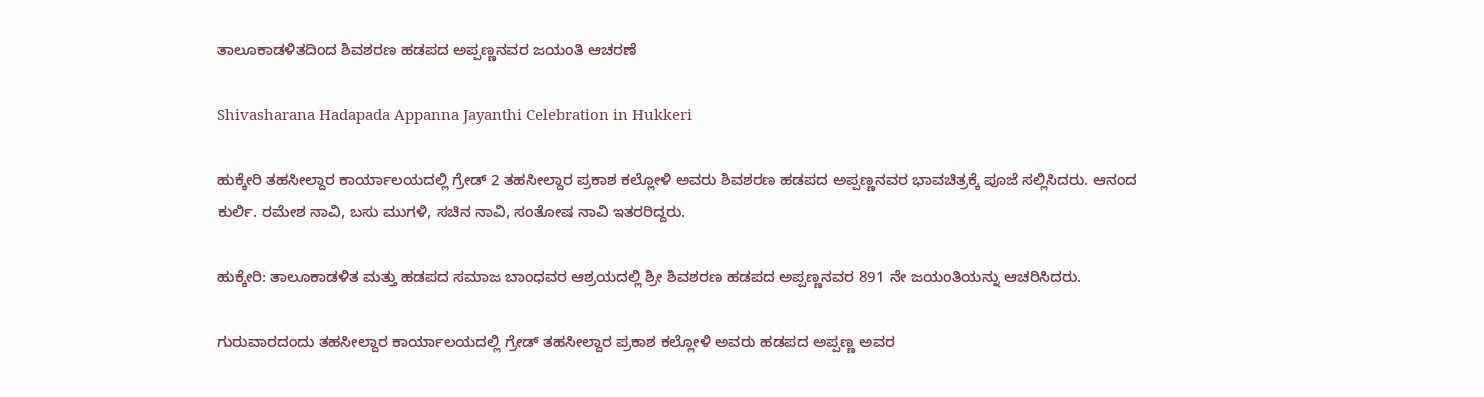ತಾಲೂಕಾಡಳಿತದಿಂದ ಶಿವಶರಣ ಹಡಪದ ಅಪ್ಪಣ್ಣನವರ ಜಯಂತಿ ಆಚರಣೆ

Shivasharana Hadapada Appanna Jayanthi Celebration in Hukkeri

ಹುಕ್ಕೇರಿ ತಹಸೀಲ್ದಾರ ಕಾರ್ಯಾಲಯದಲ್ಲಿ ಗ್ರೇಡ್ 2 ತಹಸೀಲ್ದಾರ ಪ್ರಕಾಶ ಕಲ್ಲೋಳಿ ಅವರು ಶಿವಶರಣ ಹಡಪದ ಅಪ್ಪಣ್ಣನವರ ಭಾವಚಿತ್ರಕ್ಕೆ ಪೂಜೆ ಸಲ್ಲಿಸಿದರು. ಆನಂದ ಕುರ್ಲಿ. ರಮೇಶ ನಾವಿ, ಬಸು ಮುಗಳಿ, ಸಚಿನ ನಾವಿ, ಸಂತೋಷ ನಾವಿ ಇತರರಿದ್ದರು.

ಹುಕ್ಕೇರಿ: ತಾಲೂಕಾಡಳಿತ ಮತ್ತು ಹಡಪದ ಸಮಾಜ ಬಾಂಧವರ ಆಶ್ರಯದಲ್ಲಿ ಶ್ರೀ ಶಿವಶರಣ ಹಡಪದ ಅಪ್ಪಣ್ಣನವರ 891 ನೇ ಜಯಂತಿಯನ್ನು ಆಚರಿಸಿದರು.

ಗುರುವಾರದಂದು ತಹಸೀಲ್ದಾರ ಕಾರ್ಯಾಲಯದಲ್ಲಿ ಗ್ರೇಡ್ ತಹಸೀಲ್ದಾರ ಪ್ರಕಾಶ ಕಲ್ಲೋಳಿ ಅವರು ಹಡಪದ ಅಪ್ಪಣ್ಣ ಅವರ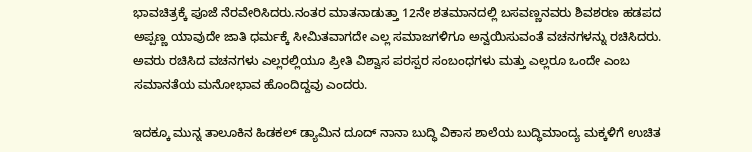ಭಾವಚಿತ್ರಕ್ಕೆ ಪೂಜೆ ನೆರವೇರಿಸಿದರು.ನಂತರ ಮಾತನಾಡುತ್ತಾ 12ನೇ ಶತಮಾನದಲ್ಲಿ ಬಸವಣ್ಣನವರು ಶಿವಶರಣ ಹಡಪದ ಅಪ್ಪಣ್ಣ ಯಾವುದೇ ಜಾತಿ ಧರ್ಮಕ್ಕೆ ಸೀಮಿತವಾಗದೇ ಎಲ್ಲ ಸಮಾಜಗಳಿಗೂ ಅನ್ವಯಿಸುವಂತೆ ವಚನಗಳನ್ನು ರಚಿಸಿದರು. ಅವರು ರಚಿಸಿದ ವಚನಗಳು ಎಲ್ಲರಲ್ಲಿಯೂ ಪ್ರೀತಿ ವಿಶ್ವಾಸ ಪರಸ್ಪರ ಸಂಬಂಧಗಳು ಮತ್ತು ಎಲ್ಲರೂ ಒಂದೇ ಎಂಬ ಸಮಾನತೆಯ ಮನೋಭಾವ ಹೊಂದಿದ್ದವು ಎಂದರು.

ಇದಕ್ಕೂ ಮುನ್ನ ತಾಲೂಕಿನ ಹಿಡಕಲ್ ಡ್ಯಾಮಿನ ದೂದ್ ನಾನಾ ಬುದ್ಧಿ ವಿಕಾಸ ಶಾಲೆಯ ಬುದ್ಧಿಮಾಂದ್ಯ ಮಕ್ಕಳಿಗೆ ಉಚಿತ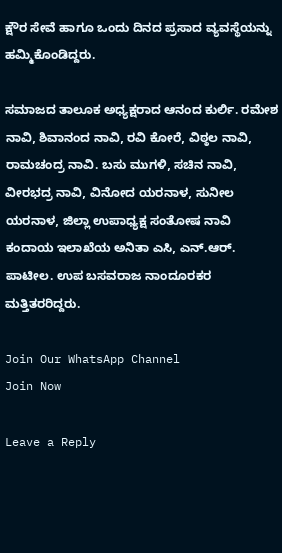ಕ್ಷೌರ ಸೇವೆ ಹಾಗೂ ಒಂದು ದಿನದ ಪ್ರಸಾದ ವ್ಯವಸ್ಥೆಯನ್ನು ಹಮ್ಮಿಕೊಂಡಿದ್ದರು.

ಸಮಾಜದ ತಾಲೂಕ ಅಧ್ಯಕ್ಷರಾದ ಆನಂದ ಕುರ್ಲಿ. ರಮೇಶ ನಾವಿ, ಶಿವಾನಂದ ನಾವಿ, ರವಿ ಕೋರೆ, ವಿಠ್ಠಲ ನಾವಿ, ರಾಮಚಂದ್ರ ನಾವಿ. ಬಸು ಮುಗಳಿ, ಸಚಿನ ನಾವಿ, ವೀರಭದ್ರ ನಾವಿ, ವಿನೋದ ಯರನಾಳ, ಸುನೀಲ ಯರನಾಳ, ಜಿಲ್ಲಾ ಉಪಾಧ್ಯಕ್ಷ ಸಂತೋಷ ನಾವಿ ಕಂದಾಯ ಇಲಾಖೆಯ ಅನಿತಾ ಎಸಿ, ಎನ್.ಆರ್. ಪಾಟೀಲ. ಉಪ ಬಸವರಾಜ ನಾಂದೂರಕರ ಮತ್ತಿತರರಿದ್ದರು.

Join Our WhatsApp Channel
Join Now

Leave a Reply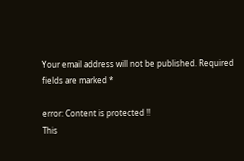Your email address will not be published. Required fields are marked *

error: Content is protected !!
This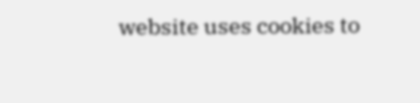website uses cookies to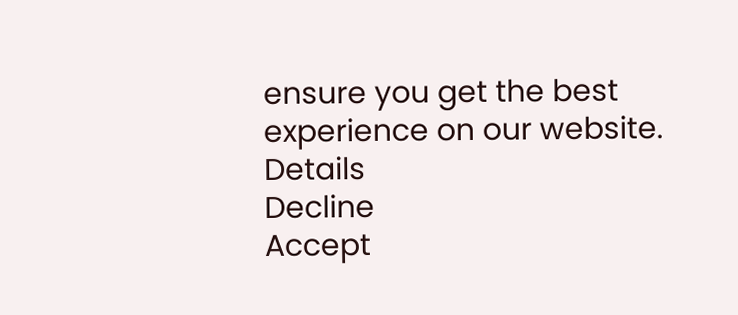ensure you get the best experience on our website. Details
Decline
Accept